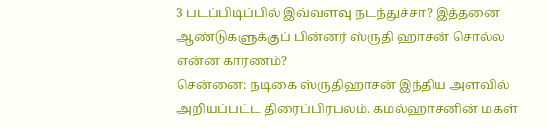3 படப்பிடிப்பில் இவ்வளவு நடந்துச்சா? இத்தனை ஆண்டுகளுக்குப் பின்னர் ஸ்ருதி ஹாசன் சொல்ல என்ன காரணம்?
சென்னை: நடிகை ஸ்ருதிஹாசன் இந்திய அளவில் அறியப்பட்ட திரைப்பிரபலம். கமல்ஹாசனின் மகள்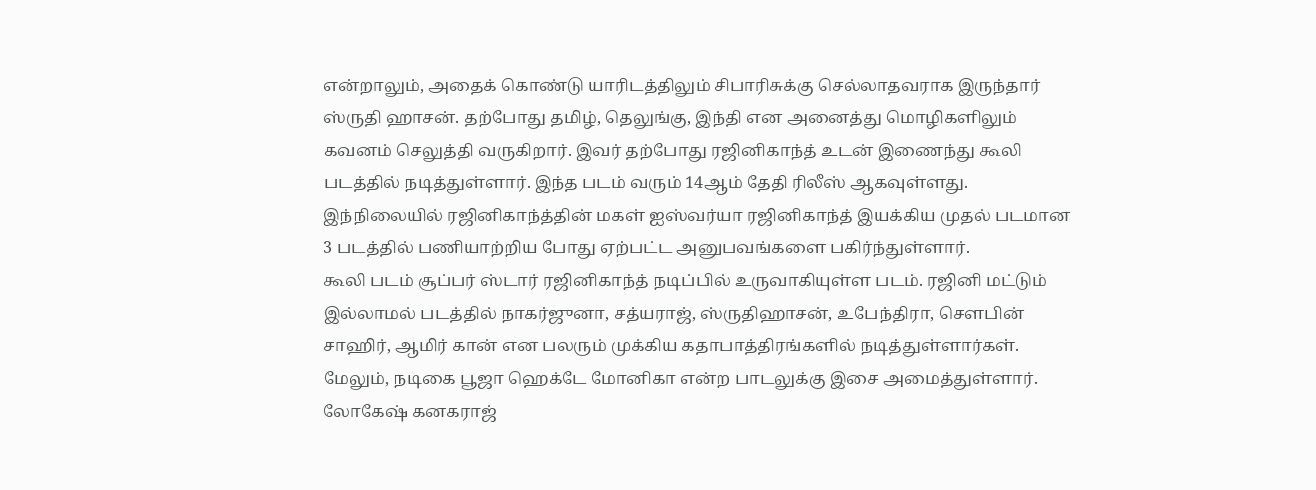என்றாலும், அதைக் கொண்டு யாரிடத்திலும் சிபாரிசுக்கு செல்லாதவராக இருந்தார் ஸ்ருதி ஹாசன். தற்போது தமிழ், தெலுங்கு, இந்தி என அனைத்து மொழிகளிலும் கவனம் செலுத்தி வருகிறார். இவர் தற்போது ரஜினிகாந்த் உடன் இணைந்து கூலி படத்தில் நடித்துள்ளார். இந்த படம் வரும் 14ஆம் தேதி ரிலீஸ் ஆகவுள்ளது. இந்நிலையில் ரஜினிகாந்த்தின் மகள் ஐஸ்வர்யா ரஜினிகாந்த் இயக்கிய முதல் படமான 3 படத்தில் பணியாற்றிய போது ஏற்பட்ட அனுபவங்களை பகிர்ந்துள்ளார்.
கூலி படம் சூப்பர் ஸ்டார் ரஜினிகாந்த் நடிப்பில் உருவாகியுள்ள படம். ரஜினி மட்டும் இல்லாமல் படத்தில் நாகர்ஜுனா, சத்யராஜ், ஸ்ருதிஹாசன், உபேந்திரா, சௌபின் சாஹிர், ஆமிர் கான் என பலரும் முக்கிய கதாபாத்திரங்களில் நடித்துள்ளார்கள். மேலும், நடிகை பூஜா ஹெக்டே மோனிகா என்ற பாடலுக்கு இசை அமைத்துள்ளார். லோகேஷ் கனகராஜ்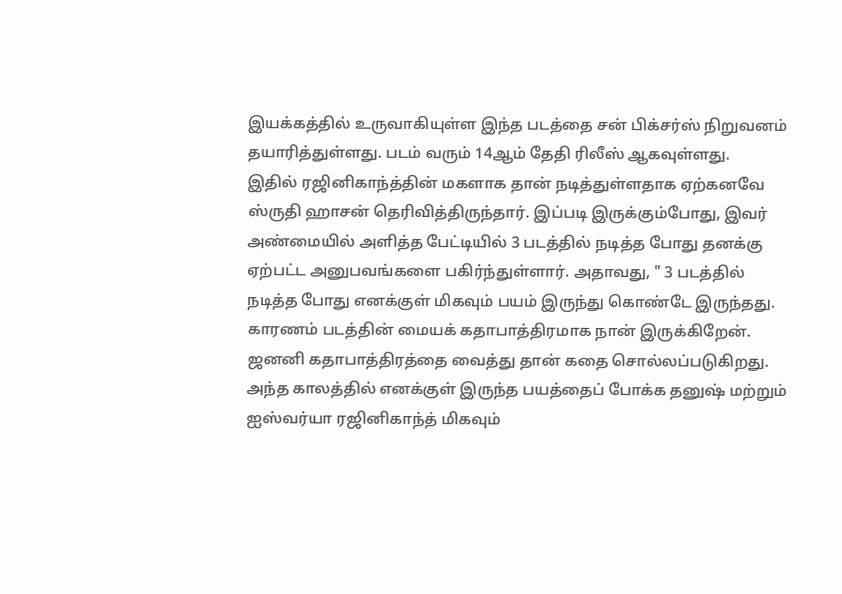இயக்கத்தில் உருவாகியுள்ள இந்த படத்தை சன் பிக்சர்ஸ் நிறுவனம் தயாரித்துள்ளது. படம் வரும் 14ஆம் தேதி ரிலீஸ் ஆகவுள்ளது.
இதில் ரஜினிகாந்த்தின் மகளாக தான் நடித்துள்ளதாக ஏற்கனவே ஸ்ருதி ஹாசன் தெரிவித்திருந்தார். இப்படி இருக்கும்போது, இவர் அண்மையில் அளித்த பேட்டியில் 3 படத்தில் நடித்த போது தனக்கு ஏற்பட்ட அனுபவங்களை பகிர்ந்துள்ளார். அதாவது, " 3 படத்தில் நடித்த போது எனக்குள் மிகவும் பயம் இருந்து கொண்டே இருந்தது. காரணம் படத்தின் மையக் கதாபாத்திரமாக நான் இருக்கிறேன். ஜனனி கதாபாத்திரத்தை வைத்து தான் கதை சொல்லப்படுகிறது. அந்த காலத்தில் எனக்குள் இருந்த பயத்தைப் போக்க தனுஷ் மற்றும் ஐஸ்வர்யா ரஜினிகாந்த் மிகவும்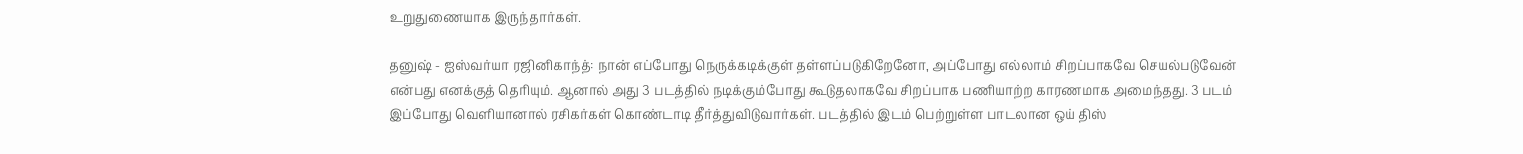உறுதுணையாக இருந்தார்கள்.

தனுஷ் - ஐஸ்வர்யா ரஜினிகாந்த்: நான் எப்போது நெருக்கடிக்குள் தள்ளப்படுகிறேனோ, அப்போது எல்லாம் சிறப்பாகவே செயல்படுவேன் என்பது எனக்குத் தெரியும். ஆனால் அது 3 படத்தில் நடிக்கும்போது கூடுதலாகவே சிறப்பாக பணியாற்ற காரணமாக அமைந்தது. 3 படம் இப்போது வெளியானால் ரசிகர்கள் கொண்டாடி தீர்த்துவிடுவார்கள். படத்தில் இடம் பெற்றுள்ள பாடலான ஒய் திஸ்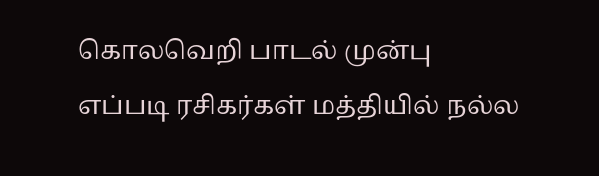கொலவெறி பாடல் முன்பு எப்படி ரசிகர்கள் மத்தியில் நல்ல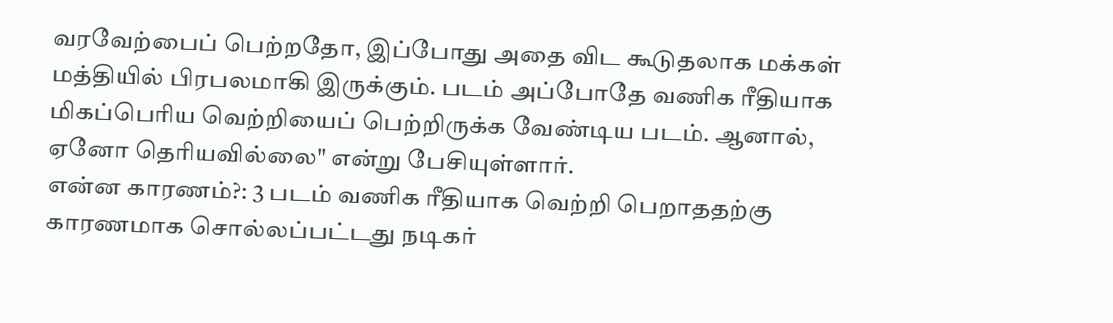வரவேற்பைப் பெற்றதோ, இப்போது அதை விட கூடுதலாக மக்கள் மத்தியில் பிரபலமாகி இருக்கும். படம் அப்போதே வணிக ரீதியாக மிகப்பெரிய வெற்றியைப் பெற்றிருக்க வேண்டிய படம். ஆனால், ஏனோ தெரியவில்லை" என்று பேசியுள்ளார்.
என்ன காரணம்?: 3 படம் வணிக ரீதியாக வெற்றி பெறாததற்கு காரணமாக சொல்லப்பட்டது நடிகர்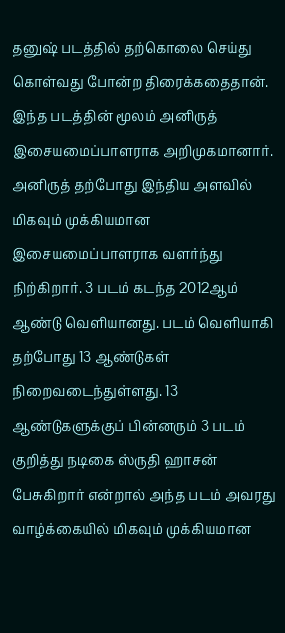தனுஷ் படத்தில் தற்கொலை செய்து கொள்வது போன்ற திரைக்கதைதான். இந்த படத்தின் மூலம் அனிருத் இசையமைப்பாளராக அறிமுகமானார். அனிருத் தற்போது இந்திய அளவில் மிகவும் முக்கியமான இசையமைப்பாளராக வளர்ந்து நிற்கிறார். 3 படம் கடந்த 2012ஆம் ஆண்டு வெளியானது. படம் வெளியாகி தற்போது 13 ஆண்டுகள் நிறைவடைந்துள்ளது. 13 ஆண்டுகளுக்குப் பின்னரும் 3 படம் குறித்து நடிகை ஸ்ருதி ஹாசன் பேசுகிறார் என்றால் அந்த படம் அவரது வாழ்க்கையில் மிகவும் முக்கியமான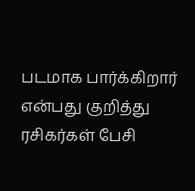படமாக பார்க்கிறார் என்பது குறித்து ரசிகர்கள் பேசி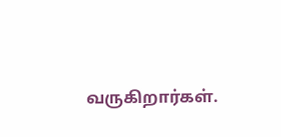வருகிறார்கள்.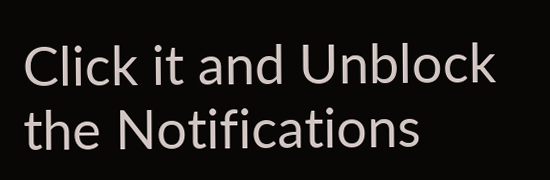Click it and Unblock the Notifications